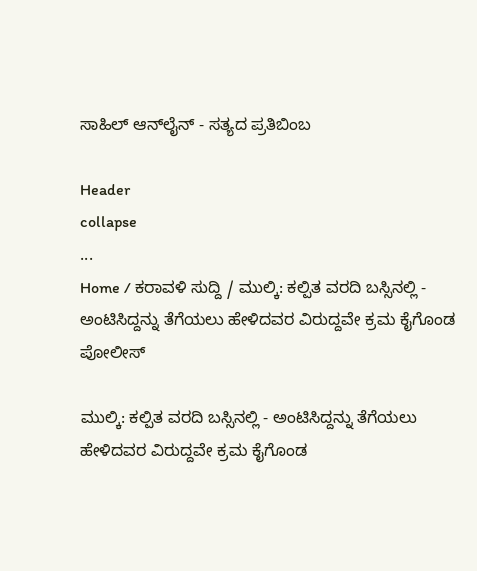ಸಾಹಿಲ್ ಆನ್‌ಲೈನ್ - ಸತ್ಯದ ಪ್ರತಿಬಿಂಬ

Header
collapse
...
Home / ಕರಾವಳಿ ಸುದ್ದಿ / ಮುಲ್ಕಿ: ಕಲ್ಪಿತ ವರದಿ ಬಸ್ಸಿನಲ್ಲಿ - ಅಂಟಿಸಿದ್ದನ್ನು ತೆಗೆಯಲು ಹೇಳಿದವರ ವಿರುದ್ದವೇ ಕ್ರಮ ಕೈಗೊಂಡ ಪೋಲೀಸ್

ಮುಲ್ಕಿ: ಕಲ್ಪಿತ ವರದಿ ಬಸ್ಸಿನಲ್ಲಿ - ಅಂಟಿಸಿದ್ದನ್ನು ತೆಗೆಯಲು ಹೇಳಿದವರ ವಿರುದ್ದವೇ ಕ್ರಮ ಕೈಗೊಂಡ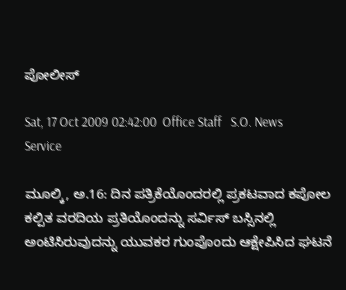ಪೋಲೀಸ್

Sat, 17 Oct 2009 02:42:00  Office Staff   S.O. News Service

ಮೂಲ್ಕಿ, ಅ.16: ದಿನ ಪತ್ರಿಕೆಯೊಂದರಲ್ಲಿ ಪ್ರಕಟವಾದ ಕಪೋಲ ಕಲ್ಪಿತ ವರದಿಯ ಪ್ರತಿಯೊಂದನ್ನು ಸರ್ವಿಸ್ ಬಸ್ಸಿನಲ್ಲಿ ಅಂಟಿಸಿರುವುದನ್ನು ಯುವಕರ ಗುಂಪೊಂದು ಆಕ್ಷೇಪಿಸಿದ ಘಟನೆ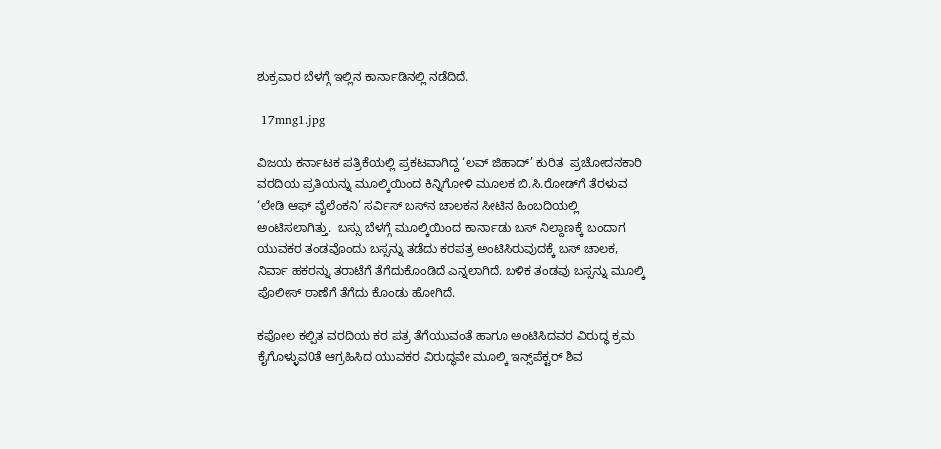ಶುಕ್ರವಾರ ಬೆಳಗ್ಗೆ ಇಲ್ಲಿನ ಕಾರ್ನಾಡಿನಲ್ಲಿ ನಡೆದಿದೆ.

 17mng1.jpg

ವಿಜಯ ಕರ್ನಾಟಕ ಪತ್ರಿಕೆಯಲ್ಲಿ ಪ್ರಕಟವಾಗಿದ್ದ ‘ಲವ್ ಜಿಹಾದ್’ ಕುರಿತ  ಪ್ರಚೋದನಕಾರಿ ವರದಿಯ ಪ್ರತಿಯನ್ನು ಮೂಲ್ಕಿಯಿಂದ ಕಿನ್ನಿಗೋಳಿ ಮೂಲಕ ಬಿ.ಸಿ.ರೋಡ್‌ಗೆ ತೆರಳುವ ‘ಲೇಡಿ ಆಫ್ ವೈಲೆಂಕನಿ’ ಸರ್ವಿಸ್ ಬಸ್‌ನ ಚಾಲಕನ ಸೀಟಿನ ಹಿಂಬದಿಯಲ್ಲಿ ಅಂಟಿಸಲಾಗಿತ್ತು.  ಬಸ್ಸು ಬೆಳಗ್ಗೆ ಮೂಲ್ಕಿಯಿಂದ ಕಾರ್ನಾಡು ಬಸ್ ನಿಲ್ದಾಣಕ್ಕೆ ಬಂದಾಗ ಯುವಕರ ತಂಡವೊಂದು ಬಸ್ಸನ್ನು ತಡೆದು ಕರಪತ್ರ ಅಂಟಿಸಿರುವುದಕ್ಕೆ ಬಸ್ ಚಾಲಕ, ನಿರ್ವಾ ಹಕರನ್ನು ತರಾಟೆಗೆ ತೆಗೆದುಕೊಂಡಿದೆ ಎನ್ನಲಾಗಿದೆ. ಬಳಿಕ ತಂಡವು ಬಸ್ಸನ್ನು ಮೂಲ್ಕಿ ಪೊಲೀಸ್ ಠಾಣೆಗೆ ತೆಗೆದು ಕೊಂಡು ಹೋಗಿದೆ.

ಕಪೋಲ ಕಲ್ಪಿತ ವರದಿಯ ಕರ ಪತ್ರ ತೆಗೆಯುವಂತೆ ಹಾಗೂ ಅಂಟಿಸಿದವರ ವಿರುದ್ಧ ಕ್ರಮ ಕೈಗೊಳ್ಳುವ0ತೆ ಆಗ್ರಹಿಸಿದ ಯುವಕರ ವಿರುದ್ಧವೇ ಮೂಲ್ಕಿ ಇನ್ಸ್‌ಪೆಕ್ಟರ್ ಶಿವ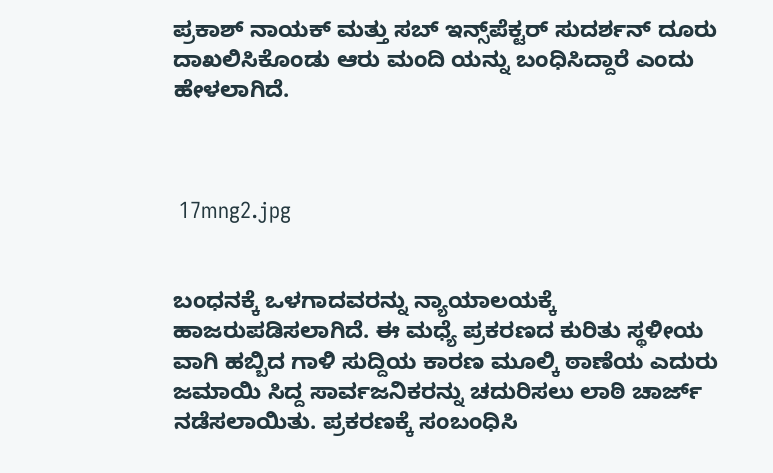ಪ್ರಕಾಶ್ ನಾಯಕ್ ಮತ್ತು ಸಬ್ ಇನ್ಸ್‌ಪೆಕ್ಟರ್ ಸುದರ್ಶನ್ ದೂರು ದಾಖಲಿಸಿಕೊಂಡು ಆರು ಮಂದಿ ಯನ್ನು ಬಂಧಿಸಿದ್ದಾರೆ ಎಂದು ಹೇಳಲಾಗಿದೆ.



 17mng2.jpg


ಬಂಧನಕ್ಕೆ ಒಳಗಾದವರನ್ನು ನ್ಯಾಯಾಲಯಕ್ಕೆ ಹಾಜರುಪಡಿಸಲಾಗಿದೆ. ಈ ಮಧ್ಯೆ ಪ್ರಕರಣದ ಕುರಿತು ಸ್ಥಳೀಯ ವಾಗಿ ಹಬ್ಬಿದ ಗಾಳಿ ಸುದ್ದಿಯ ಕಾರಣ ಮೂಲ್ಕಿ ಠಾಣೆಯ ಎದುರು ಜಮಾಯಿ ಸಿದ್ದ ಸಾರ್ವಜನಿಕರನ್ನು ಚದುರಿಸಲು ಲಾಠಿ ಚಾರ್ಜ್ ನಡೆಸಲಾಯಿತು. ಪ್ರಕರಣಕ್ಕೆ ಸಂಬಂಧಿಸಿ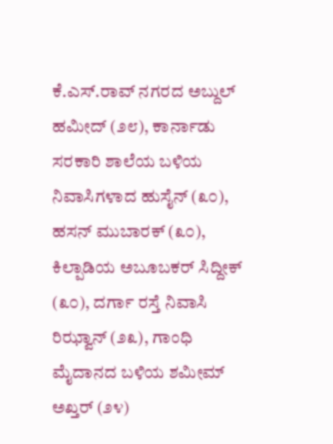ಕೆ.ಎಸ್.ರಾವ್ ನಗರದ ಅಬ್ದುಲ್ ಹಮೀದ್ (೨೮), ಕಾರ್ನಾಡು ಸರಕಾರಿ ಶಾಲೆಯ ಬಳಿಯ ನಿವಾಸಿಗಳಾದ ಹುಸೈನ್ (೩೦), ಹಸನ್ ಮುಬಾರಕ್ (೩೦), ಕಿಲ್ಪಾಡಿಯ ಅಬೂಬಕರ್ ಸಿದ್ದೀಕ್ (೩೦), ದರ್ಗಾ ರಸ್ತೆ ನಿವಾಸಿ ರಿಝ್ವಾನ್ (೨೩), ಗಾಂಧಿ ಮೈದಾನದ ಬಳಿಯ ಶಮೀಮ್ ಅಖ್ತರ್ (೨೪)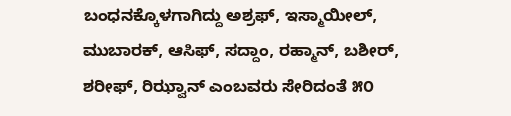ಬಂಧನಕ್ಕೊಳಗಾಗಿದ್ದು ಅಶ್ರಫ್, ಇಸ್ಮಾಯೀಲ್, ಮುಬಾರಕ್, ಆಸಿಫ್, ಸದ್ದಾಂ, ರಹ್ಮಾನ್, ಬಶೀರ್, ಶರೀಫ್, ರಿಝ್ವಾನ್ ಎಂಬವರು ಸೇರಿದಂತೆ ೫೦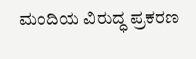ಮಂದಿಯ ವಿರುದ್ಧ ಪ್ರಕರಣ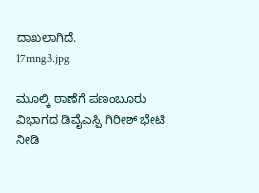ದಾಖಲಾಗಿದೆ.
17mng3.jpg

ಮೂಲ್ಕಿ ಠಾಣೆಗೆ ಪಣಂಬೂರು ವಿಭಾಗದ ಡಿವೈ‌ಎಸ್ಪಿ ಗಿರೀಶ್ ಭೇಟಿ ನೀಡಿ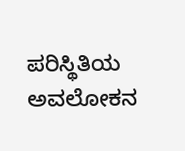ಪರಿಸ್ಥಿತಿಯ ಅವಲೋಕನ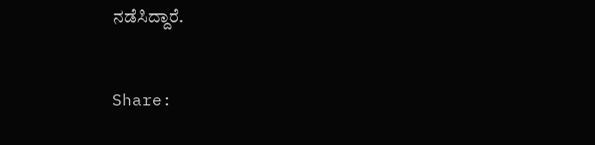ನಡೆಸಿದ್ದಾರೆ.


Share: